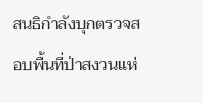สนธิกำลังบุกตรวจสอบพื้นที่ป่าสงวนแห่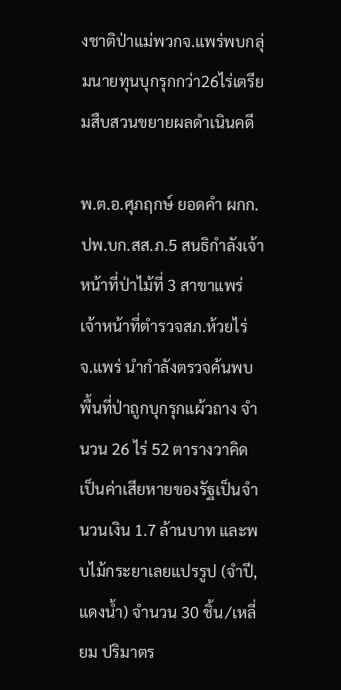งชาติป่าแม่พวกจ.แพร่พบกลุ่มนายทุนบุกรุกกว่า26ไร่เตรียมสืบสวนขยายผลดำเนินคดี

พ.ต.อ.ศุภฤกษ์ ยอดคำ ผกก.ปพ.บก.สส.ภ.5 สนธิกำลังเจ้าหน้าที่ป่าไม้ที่ 3 สาขาแพร่ เจ้าหน้าที่ตำรวจสภ.ห้วยไร่ จ.แพร่ นำกำลังตรวจค้นพบพื้นที่ป่าถูกบุกรุกแผ้วถาง จำนวน 26 ไร่ 52 ตารางวาคิดเป็นค่าเสียหายของรัฐเป็นจำนวนเงิน 1.7 ล้านบาท และพบไม้กระยาเลยแปรรูป (จำปี,แดงน้ำ) จำนวน 30 ชิ้น/เหลี่ยม ปริมาตร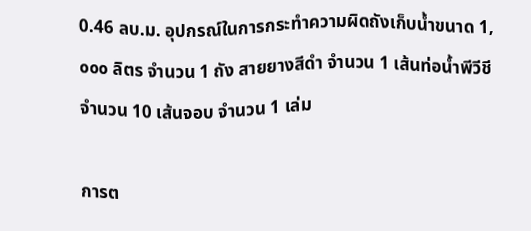0.46 ลบ.ม. อุปกรณ์ในการกระทำความผิดถังเก็บน้ำขนาด 1,๐๐๐ ลิตร จำนวน 1 ถัง สายยางสีดำ จำนวน 1 เส้นท่อน้ำพีวีชี จำนวน 10 เส้นจอบ จำนวน 1 เล่ม

การต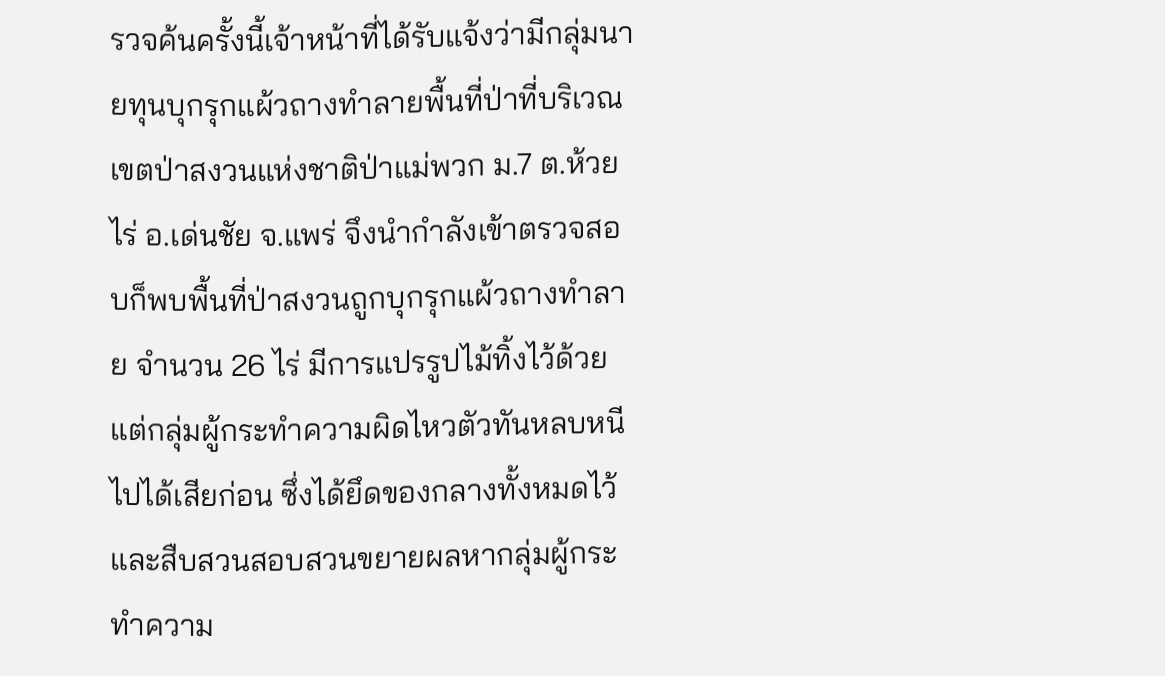รวจค้นครั้งนี้เจ้าหน้าที่ได้รับแจ้งว่ามีกลุ่มนายทุนบุกรุกแผ้วถางทำลายพื้นที่ป่าที่บริเวณเขตป่าสงวนแห่งชาติป่าแม่พวก ม.7 ต.ห้วยไร่ อ.เด่นชัย จ.แพร่ จึงนำกำลังเข้าตรวจสอบก็พบพื้นที่ป่าสงวนถูกบุกรุกแผ้วถางทำลาย จำนวน 26 ไร่ มีการแปรรูปไม้ทิ้งไว้ด้วย แต่กลุ่มผู้กระทำความผิดไหวตัวทันหลบหนีไปได้เสียก่อน ซึ่งได้ยึดของกลางทั้งหมดไว้ และสืบสวนสอบสวนขยายผลหากลุ่มผู้กระทำความ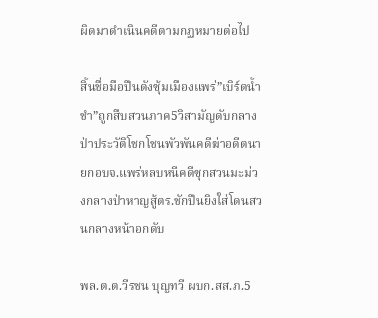ผิดมาดำเนินคดีตามกฏหมายต่อไป

สิ้นชื่อมือปืนดังซุ้มเมืองแพร่”เบิร์ดน้ำชำ”ถูกสืบสวนภาค5วิสามัญดับกลางป่าประวัติโชกโชนพัวพันคดีฆ่าอดีตนายกอบจ.แพร่หลบหนีคดีซุกสวนมะม่วงกลางป่าหาญสู้ตร.ชักปืนยิงใส่โดนสวนกลางหน้าอกดับ

พล.ต.ต.วีรชน บุญทวี ผบก.สส.ภ.5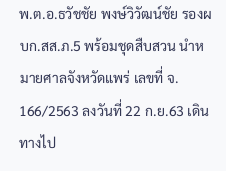พ.ต.อ.ธวัชชัย พงษ์วิวัฒน์ชัย รองผบก.สส.ภ.5 พร้อมชุดสืบสวน นำหมายศาลจังหวัดแพร่ เลขที่ จ. 166/2563 ลงวันที่ 22 ก.ย.63 เดินทางไป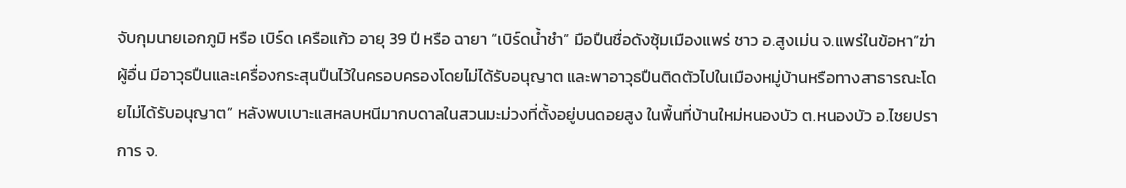จับกุมนายเอกภูมิ หรือ เบิร์ด เครือแก้ว อายุ 39 ปี หรือ ฉายา “เบิร์ดน้ำชำ” มือปืนชื่อดังซุ้มเมืองแพร่ ชาว อ.สูงเม่น จ.แพร่ในข้อหา”ฆ่าผู้อื่น มีอาวุธปืนและเครื่องกระสุนปืนไว้ในครอบครองโดยไม่ได้รับอนุญาต และพาอาวุธปืนติดตัวไปในเมืองหมู่บ้านหรือทางสาธารณะโดยไม่ได้รับอนุญาต” หลังพบเบาะแสหลบหนีมากบดาลในสวนมะม่วงที่ตั้งอยู่บนดอยสูง ในพื้นที่บ้านใหม่หนองบัว ต.หนองบัว อ.ไชยปราการ จ.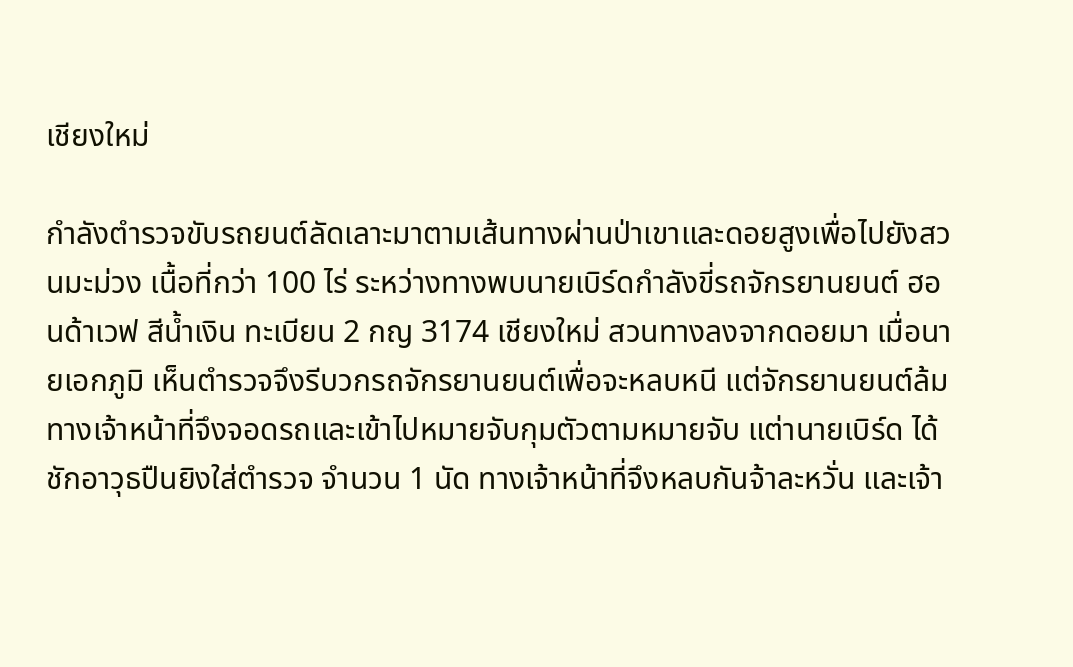เชียงใหม่

กำลังตำรวจขับรถยนต์ลัดเลาะมาตามเส้นทางผ่านป่าเขาและดอยสูงเพื่อไปยังสวนมะม่วง เนื้อที่กว่า 100 ไร่ ระหว่างทางพบนายเบิร์ดกำลังขี่รถจักรยานยนต์ ฮอนด้าเวฟ สีน้ำเงิน ทะเบียน 2 กญ 3174 เชียงใหม่ สวนทางลงจากดอยมา เมื่อนายเอกภูมิ เห็นตำรวจจึงรีบวกรถจักรยานยนต์เพื่อจะหลบหนี แต่จักรยานยนต์ล้ม ทางเจ้าหน้าที่จึงจอดรถและเข้าไปหมายจับกุมตัวตามหมายจับ แต่านายเบิร์ด ได้ชักอาวุธปืนยิงใส่ตำรวจ จำนวน 1 นัด ทางเจ้าหน้าที่จึงหลบกันจ้าละหวั่น และเจ้า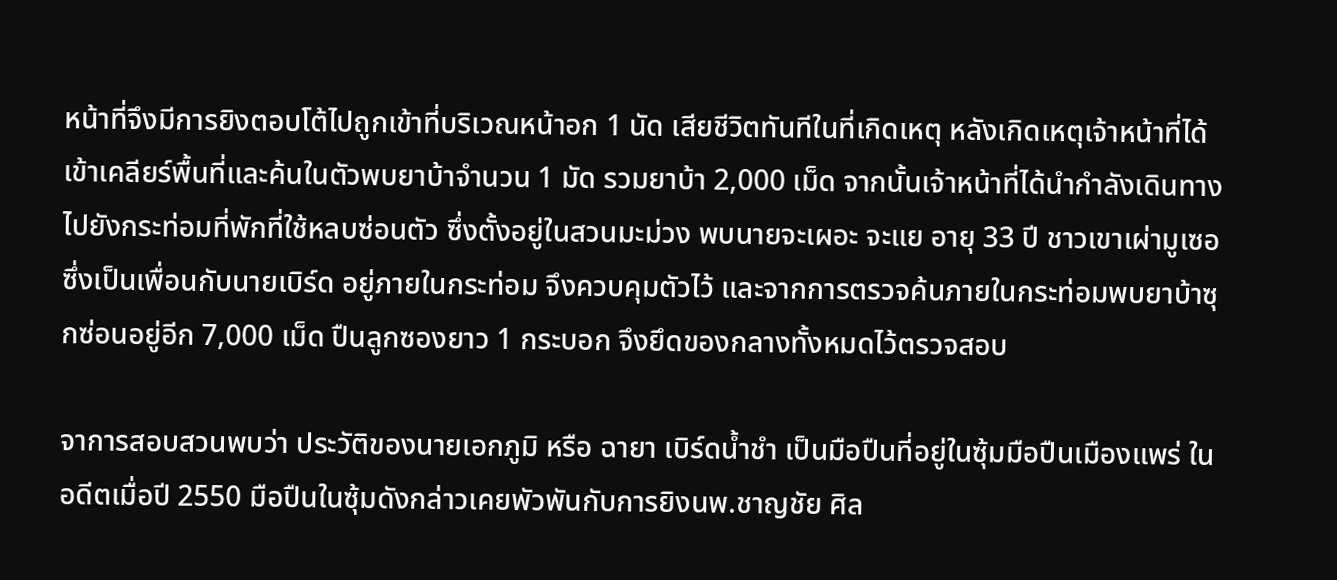หน้าที่จึงมีการยิงตอบโต้ไปถูกเข้าที่บริเวณหน้าอก 1 นัด เสียชีวิตทันทีในที่เกิดเหตุ หลังเกิดเหตุเจ้าหน้าที่ได้เข้าเคลียร์พื้นที่และค้นในตัวพบยาบ้าจำนวน 1 มัด รวมยาบ้า 2,000 เม็ด จากนั้นเจ้าหน้าที่ได้นำกำลังเดินทางไปยังกระท่อมที่พักที่ใช้หลบซ่อนตัว ซึ่งตั้งอยู่ในสวนมะม่วง พบนายจะเผอะ จะแย อายุ 33 ปี ชาวเขาเผ่ามูเซอ ซึ่งเป็นเพื่อนกับนายเบิร์ด อยู่ภายในกระท่อม จึงควบคุมตัวไว้ และจากการตรวจค้นภายในกระท่อมพบยาบ้าซุกซ่อนอยู่อีก 7,000 เม็ด ปืนลูกซองยาว 1 กระบอก จึงยึดของกลางทั้งหมดไว้ตรวจสอบ

จาการสอบสวนพบว่า ประวัติของนายเอกภูมิ หรือ ฉายา เบิร์ดน้ำชำ เป็นมือปืนที่อยู่ในซุ้มมือปืนเมืองแพร่ ในอดีตเมื่อปี 2550 มือปืนในซุ้มดังกล่าวเคยพัวพันกับการยิงนพ.ชาญชัย ศิล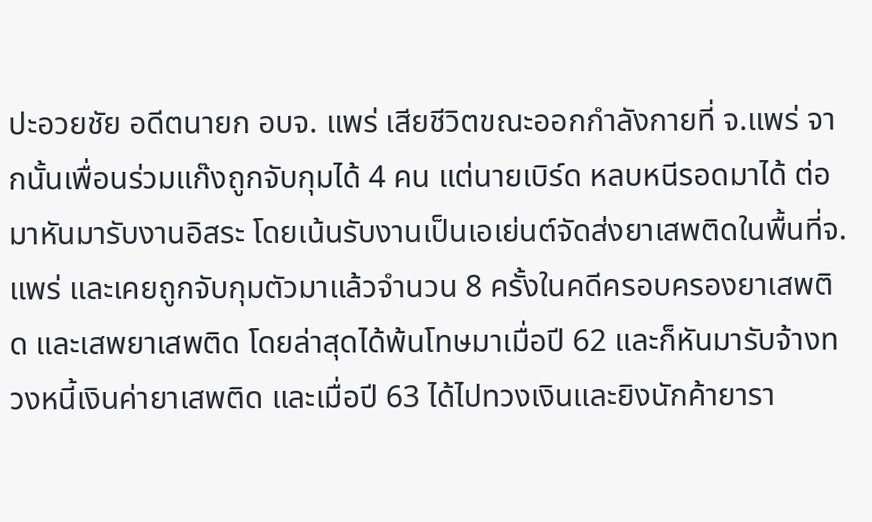ปะอวยชัย อดีตนายก อบจ. แพร่ เสียชีวิตขณะออกกำลังกายที่ จ.แพร่ จากนั้นเพื่อนร่วมแก๊งถูกจับกุมได้ 4 คน แต่นายเบิร์ด หลบหนีรอดมาได้ ต่อมาหันมารับงานอิสระ โดยเน้นรับงานเป็นเอเย่นต์จัดส่งยาเสพติดในพื้นที่จ.แพร่ และเคยถูกจับกุมตัวมาแล้วจำนวน 8 ครั้งในคดีครอบครองยาเสพติด และเสพยาเสพติด โดยล่าสุดได้พ้นโทษมาเมื่อปี 62 และก็หันมารับจ้างทวงหนี้เงินค่ายาเสพติด และเมื่อปี 63 ได้ไปทวงเงินและยิงนักค้ายารา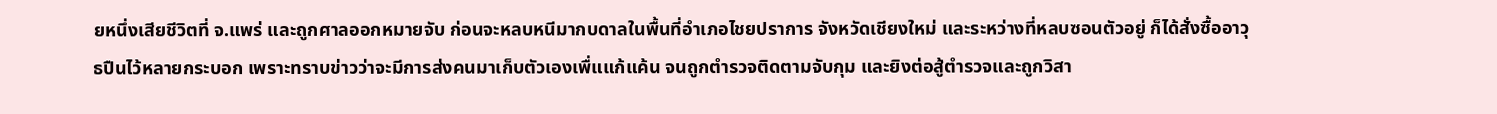ยหนึ่งเสียชีวิตที่ จ.แพร่ และถูกศาลออกหมายจับ ก่อนจะหลบหนีมากบดาลในพื้นที่อำเภอไชยปราการ จังหวัดเชียงใหม่ และระหว่างที่หลบซอนตัวอยู่ ก็ได้สั่งซื้ออาวุธปืนไว้หลายกระบอก เพราะทราบข่าวว่าจะมีการส่งคนมาเก็บตัวเองเพื่แแก้แค้น จนถูกตำรวจติดตามจับกุม และยิงต่อสู้ตำรวจและถูกวิสา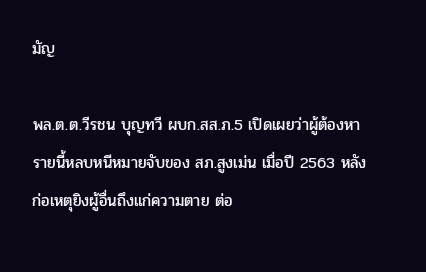มัญ

พล.ต.ต.วีรชน บุญทวี ผบก.สส.ภ.5 เปิดเผยว่าผู้ต้องหารายนี้หลบหนีหมายจับของ สภ.สูงเม่น เมื่อปี 2563 หลังก่อเหตุยิงผู้อื่นถึงแก่ความตาย ต่อ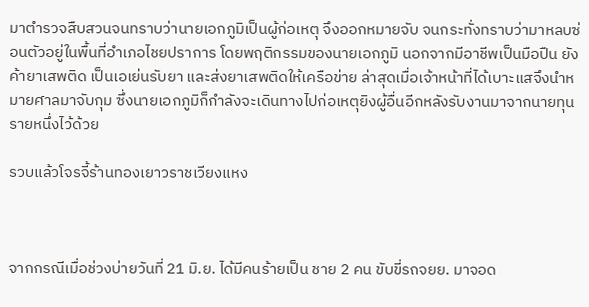มาตำรวจสืบสวนจนทราบว่านายเอกภูมิเป็นผู้ก่อเหตุ จึงออกหมายจับ จนกระทั่งทราบว่ามาหลบซ่อนตัวอยู่ในพื้นที่อำเภอไชยปราการ โดยพฤติกรรมของนายเอกภูมิ นอกจากมีอาชีพเป็นมือปืน ยังค้ายาเสพติด เป็นเอเย่นรับยา และส่งยาเสพติดให้เครือข่าย ล่าสุดเมื่อเจ้าหน้าที่ได้เบาะแสจึงนำหมายศาลมาจับกุม ซึ่งนายเอกภูมิก็กำลังจะเดินทางไปก่อเหตุยิงผู้อื่นอีกหลังรับงานมาจากนายทุนรายหนึ่งไว้ด้วย

รวบแล้วโจรจี้ร้านทองเยาวราชเวียงแหง



จากกรณีเมื่อช่วงบ่ายวันที่ 21 มิ.ย. ได้มีคนร้ายเป็น ชาย 2 คน ขับขี่รถจยย. มาจอด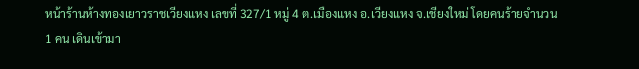หน้าร้านห้างทองเยาวราชเวียงแหง เลขที่ 327/1 หมู่ 4 ต.เมืองแหง อ.เวียงแหง จ.เชียงใหม่ โดยคนร้ายจำนวน 1 คน เดินเข้ามา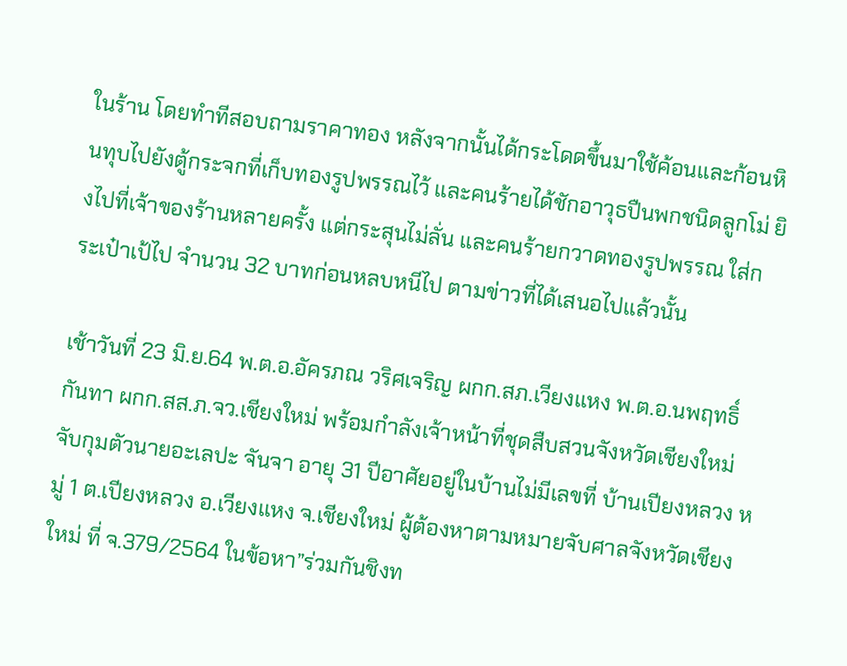ในร้าน โดยทำทีสอบถามราคาทอง หลังจากนั้นได้กระโดดขึ้นมาใช้ค้อนและก้อนหินทุบไปยังตู้กระจกที่เก็บทองรูปพรรณไว้ และคนร้ายได้ชักอาวุธปืนพกชนิดลูกโม่ ยิงไปที่เจ้าของร้านหลายครั้ง แต่กระสุนไม่ลั่น และคนร้ายกวาดทองรูปพรรณ ใส่กระเป๋าเป้ไป จำนวน 32 บาทก่อนหลบหนีไป ตามข่าวที่ได้เสนอไปแล้วนั้น

เช้าวันที่ 23 มิ.ย.64 พ.ต.อ.อัครภณ วริศเจริญ ผกก.สภ.เวียงแหง พ.ต.อ.นพฤทธิ์ กันทา ผกก.สส.ภ.จว.เชียงใหม่ พร้อมกำลังเจ้าหน้าที่ชุดสืบสวนจังหวัดเชียงใหม่ จับกุมตัวนายอะเลปะ จันจา อายุ 31 ปีอาศัยอยู่ในบ้านไม่มีเลขที่ บ้านเปียงหลวง หมู่ 1 ต.เปียงหลวง อ.เวียงแหง จ.เชียงใหม่ ผู้ต้องหาตามหมายจับศาลจังหวัดเชียงใหม่ ที่ จ.379/2564 ในข้อหา”ร่วมกันชิงท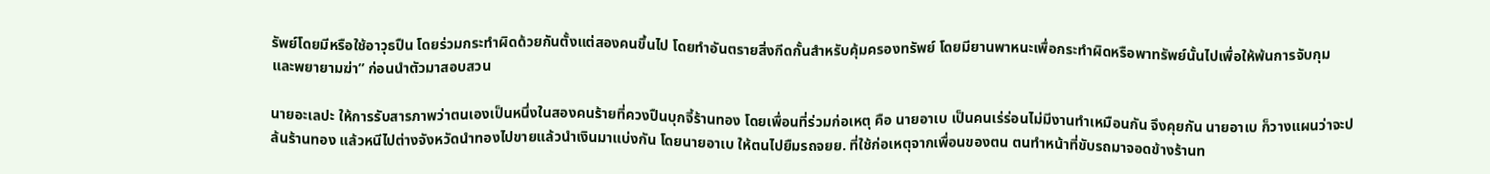รัพย์โดยมีหรือใช้อาวุธปืน โดยร่วมกระทำผิดด้วยกันตั้งแต่สองคนขึ้นไป โดยทำอันตรายสิ่งกีดกั้นสำหรับคุ้มครองทรัพย์ โดยมียานพาหนะเพื่อกระทำผิดหรือพาทรัพย์นั้นไปเพื่อให้พ้นการจับกุม และพยายามฆ่า” ก่อนนำตัวมาสอบสวน

นายอะเลปะ ให้การรับสารภาพว่าตนเองเป็นหนึ่งในสองคนร้ายที่ควงปืนบุกจี้ร้านทอง โดยเพื่อนที่ร่วมก่อเหตุ คือ นายอาเบ เป็นคนเร่ร่อนไม่มีงานทำเหมือนกัน จึงคุยกัน นายอาเบ ก็วางแผนว่าจะปล้นร้านทอง แล้วหนีไปต่างจังหวัดนำทองไปขายแล้วนำเงินมาแบ่งกัน โดยนายอาเบ ให้ตนไปยืมรถจยย. ที่ใช้ก่อเหตุจากเพื่อนของตน ตนทำหน้าที่ขับรถมาจอดข้างร้านท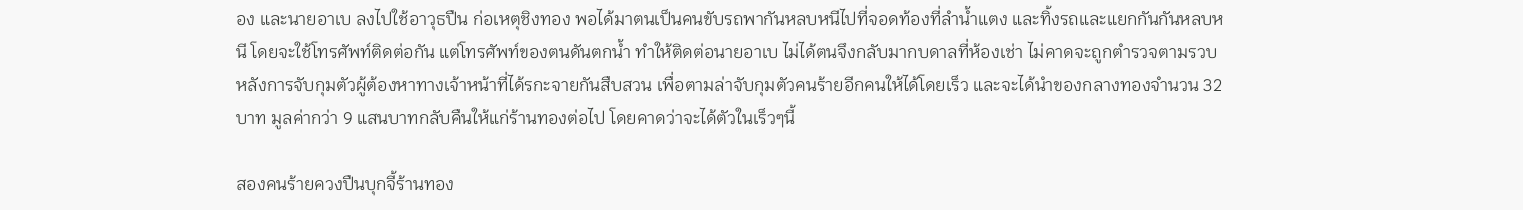อง และนายอาเบ ลงไปใช้อาวุธปืน ก่อเหตุชิงทอง พอได้มาตนเป็นคนขับรถพากันหลบหนีไปที่จอดท้องที่ลำน้ำแตง และทิ้งรถและแยกกันกันหลบหนี โดยจะใช้โทรศัพท์ติดต่อกัน แต่โทรศัพท์ของตนดันตกน้ำ ทำให้ติดต่อนายอาเบ ไม่ได้ตนจึงกลับมากบดาลที่ห้องเช่า ไม่คาดจะถูกตำรวจตามรวบ หลังการจับกุมตัวผู้ต้องหาทางเจ้าหน้าที่ได้รกะจายกันสืบสวน เพื่อตามล่าจับกุมตัวคนร้ายอีกคนให้ได้โดยเร็ว และจะได้นำของกลางทองจำนวน 32 บาท มูลค่ากว่า 9 แสนบาทกลับคืนให้แก่ร้านทองต่อไป โดยคาดว่าจะได้ตัวในเร็วๆนี้

สองคนร้ายควงปืนบุกจี้ร้านทอง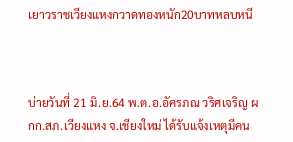เยาวราชเวียงแหงกวาดทองหนัก20บาทหลบหนี



บ่ายวันที่ 21 มิ.ย.64 พ.ต.อ.อัครภณ วริศเจริญ ผกก.สภ.เวียงแหง จ.เชียงใหม่ ได้รับแจ้งเหตุมีคน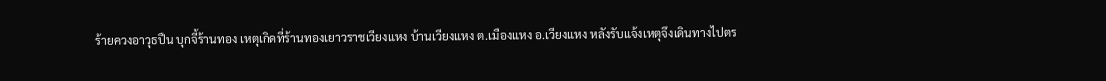ร้ายควงอาวุธปืน บุกจี้ร้านทอง เหตุเกิดที่ร้านทองเยาวราชเวียงแหง บ้านเวียงแหง ต.เมืองแหง อ.เวียงแหง หลังรับแจ้งเหตุจึงเดินทางไปตร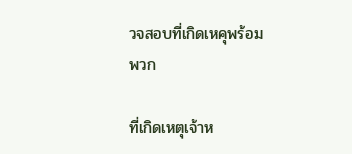วจสอบที่เกิดเหคุพร้อมพวก

ที่เกิดเหตุเจ้าห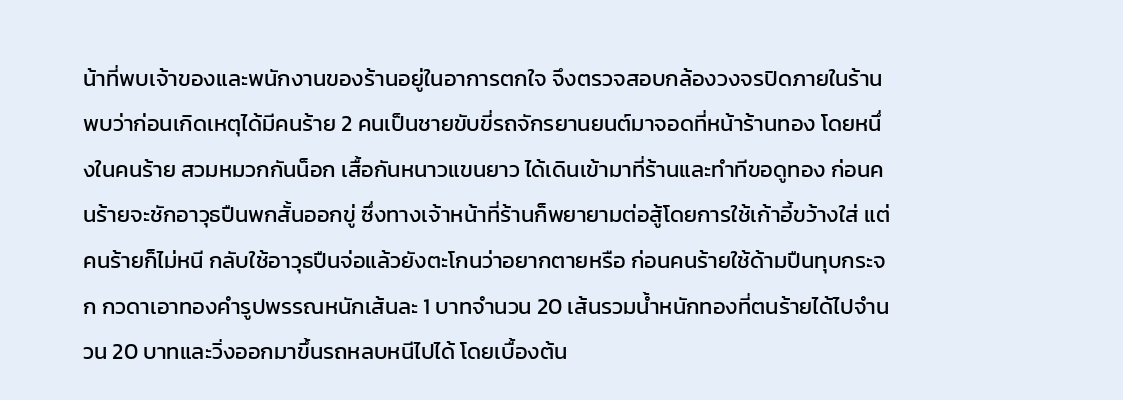น้าที่พบเจ้าของและพนักงานของร้านอยู่ในอาการตกใจ จึงตรวจสอบกล้องวงจรปิดภายในร้าน พบว่าก่อนเกิดเหตุได้มีคนร้าย 2 คนเป็นชายขับขี่รถจักรยานยนต์มาจอดที่หน้าร้านทอง โดยหนึ่งในคนร้าย สวมหมวกกันน็อก เสื้อกันหนาวแขนยาว ได้เดินเข้ามาที่ร้านและทำทีขอดูทอง ก่อนคนร้ายจะชักอาวุธปืนพกสั้นออกขู่ ซึ่งทางเจ้าหน้าที่ร้านก็พยายามต่อสู้โดยการใช้เก้าอี้ขว้างใส่ แต่คนร้ายก็ไม่หนี กลับใช้อาวุธปืนจ่อแล้วยังตะโกนว่าอยากตายหรือ ก่อนคนร้ายใช้ด้ามปืนทุบกระจก กวดาเอาทองคำรูปพรรณหนักเส้นละ 1 บาทจำนวน 20 เส้นรวมน้ำหนักทองที่ตนร้ายได้ไปจำนวน 20 บาทและวิ่งออกมาขึ้นรถหลบหนีไปได้ โดยเบื้องต้น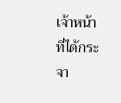เจ้าหน้าที่ได้กระจา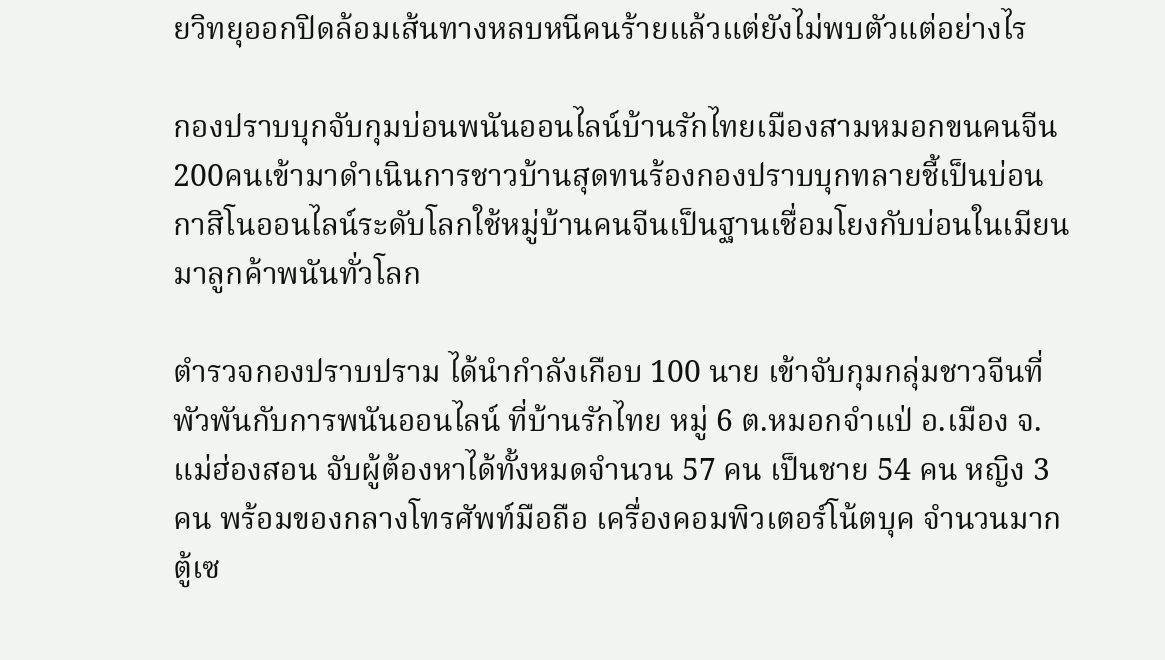ยวิทยุออกปิดล้อมเส้นทางหลบหนีคนร้ายแล้วแต่ยังไม่พบตัวแต่อย่างไร

กองปราบบุกจับกุมบ่อนพนันออนไลน์บ้านรักไทยเมืองสามหมอกขนคนจีน200คนเข้ามาดำเนินการชาวบ้านสุดทนร้องกองปราบบุกทลายชี้เป็นบ่อนกาสิโนออนไลน์ระดับโลกใช้หมู่บ้านคนจีนเป็นฐานเชื่อมโยงกับบ่อนในเมียนมาลูกค้าพนันทั่วโลก

ตำรวจกองปราบปราม ได้นำกำลังเกือบ 100 นาย เข้าจับกุมกลุ่มชาวจีนที่พัวพันกับการพนันออนไลน์ ที่บ้านรักไทย หมู่ 6 ต.หมอกจำแป่ อ.เมือง จ.แม่ฮ่องสอน จับผู้ต้องหาได้ทั้งหมดจำนวน 57 คน เป็นชาย 54 คน หญิง 3 คน พร้อมของกลางโทรศัพท์มือถือ เครื่องคอมพิวเตอร์โน้ตบุค จำนวนมาก ตู้เซ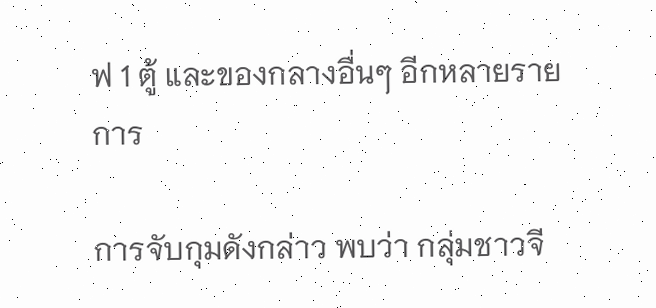ฟ 1 ตู้ และของกลางอื่นๆ อีกหลายรายการ

การจับกุมดังกล่าว พบว่า กลุ่มชาวจี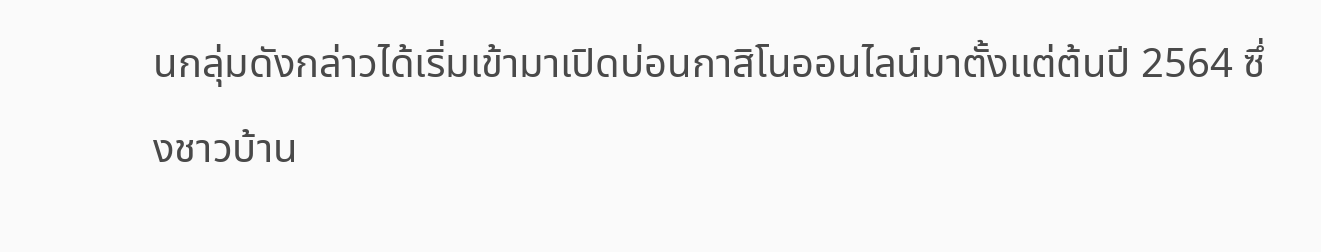นกลุ่มดังกล่าวได้เริ่มเข้ามาเปิดบ่อนกาสิโนออนไลน์มาตั้งแต่ต้นปี 2564 ซึ่งชาวบ้าน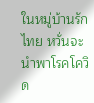ในหมู่บ้านรักไทย หวั่นจะนำพาโรคโควิด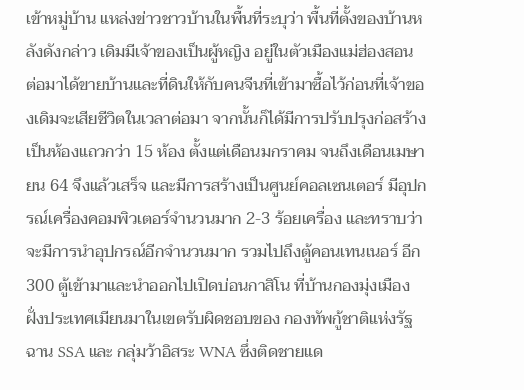เข้าหมู่บ้าน แหล่งข่าวชาวบ้านในพื้นที่ระบุว่า พื้นที่ตั้งของบ้านหลังดังกล่าว เดิมมีเจ้าของเป็นผู้หญิง อยู่ในตัวเมืองแม่ฮ่องสอน ต่อมาได้ขายบ้านและที่ดินให้กับคนจีนที่เข้ามาซื้อไว้ก่อนที่เจ้าของเดิมจะเสียชีวิตในเวลาต่อมา จากนั้นก็ได้มีการปรับปรุงก่อสร้างเป็นห้องแถวกว่า 15 ห้อง ตั้งแต่เดือนมกราคม จนถึงเดือนเมษายน 64 จึงแล้วเสร็จ และมีการสร้างเป็นศูนย์คอลเซนเตอร์ มีอุปกรณ์เครื่องคอมพิวเตอร์จำนวนมาก 2-3 ร้อยเครื่อง และทราบว่าจะมีการนำอุปกรณ์อีกจำนวนมาก รวมไปถึงตู้คอนเทนเนอร์ อีก 300 ตู้เข้ามาและนำออกไปเปิดบ่อนกาสิโน ที่บ้านกองมุ่งเมือง ฝั่งประเทศเมียนมาในเขตรับผิดชอบของ กองทัพกู้ชาติแห่งรัฐฉาน SSA และ กลุ่มว้าอิสระ WNA ซึ่งติดชายแด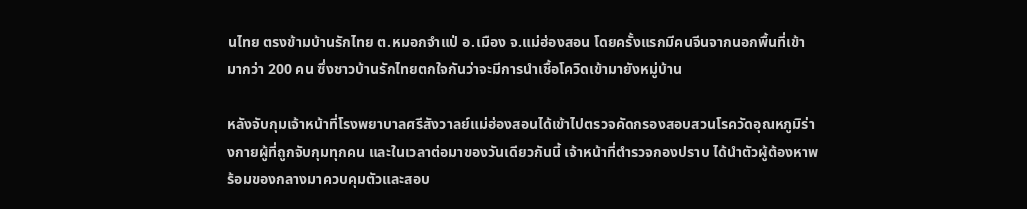นไทย ตรงข้ามบ้านรักไทย ต.หมอกจำแป่ อ.เมือง จ.แม่ฮ่องสอน โดยครั้งแรกมีคนจีนจากนอกพื้นที่เข้ามากว่า 200 คน ซึ่งชาวบ้านรักไทยตกใจกันว่าจะมีการนำเชื้อโควิดเข้ามายังหมู่บ้าน

หลังจับกุมเจ้าหน้าที่โรงพยาบาลศรีสังวาลย์แม่ฮ่องสอนได้เข้าไปตรวจคัดกรองสอบสวนโรควัดอุณหภูมิร่างกายผู้ที่ถูกจับกุมทุกคน และในเวลาต่อมาของวันเดียวกันนี้ เจ้าหน้าที่ตำรวจกองปราบ ได้นำตัวผู้ต้องหาพร้อมของกลางมาควบคุมตัวและสอบ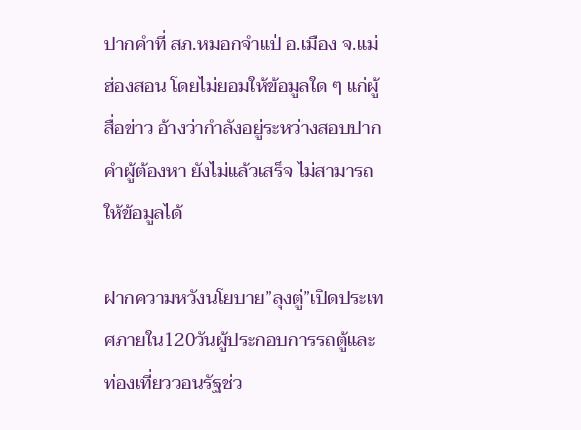ปากคำที่ สภ.หมอกจำแป่ อ.เมือง จ.แม่ฮ่องสอน โดยไม่ยอมให้ข้อมูลใด ๆ แก่ผู้สื่อข่าว อ้างว่ากำลังอยู่ระหว่างสอบปากคำผู้ต้องหา ยังไม่แล้วเสร็จ ไม่สามารถให้ข้อมูลได้

ฝากความหวังนโยบาย”ลุงตู่”เปิดประเทศภายใน120วันผู้ประกอบการรถตู้และท่องเที่ยววอนรัฐช่ว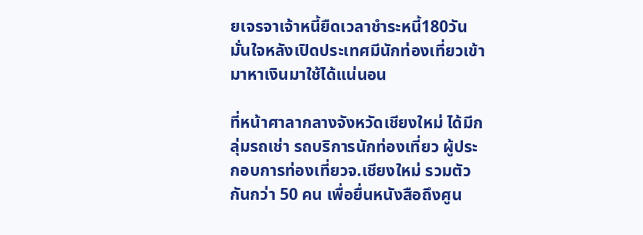ยเจรจาเจ้าหนี้ยืดเวลาชำระหนี้180วันมั่นใจหลังเปิดประเทศมีนักท่องเที่ยวเข้ามาหาเงินมาใช้ได้แน่นอน

ที่หน้าศาลากลางจังหวัดเชียงใหม่ ได้มีกลุ่มรถเช่า รถบริการนักท่องเที่ยว ผู้ประกอบการท่องเที่ยวจ.เชียงใหม่ รวมตัวกันกว่า 50 คน เพื่อยื่นหนังสือถึงศูน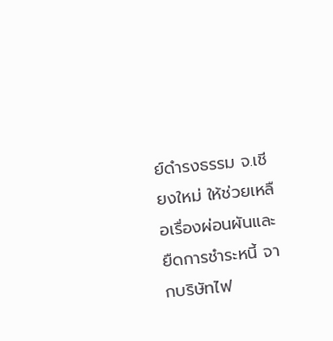ย์ดำรงธรรม จ.เชียงใหม่ ให้ช่วยเหลือเรื่องผ่อนผันและยืดการชำระหนี้ จากบริษัทไฟ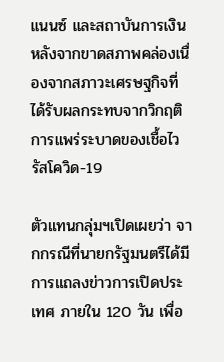แนนซ์ และสถาบันการเงิน หลังจากขาดสภาพคล่องเนื่องจากสภาวะเศรษฐกิจที่ได้รับผลกระทบจากวิกฤติการแพร่ระบาดของเชื้อไวรัสโควิด-19

ตัวแทนกลุ่มฯเปิดเผยว่า จากกรณีที่นายกรัฐมนตรีได้มีการแถลงข่าวการเปิดประเทศ ภายใน 120 วัน เพื่อ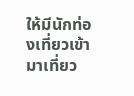ให้มีนักท่องเที่ยวเข้ามาเที่ยว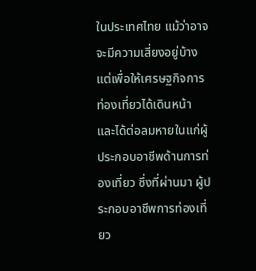ในประเทศไทย แม้ว่าอาจจะมีความเสี่ยงอยู่บ้าง แต่เพื่อให้เศรษฐกิจการท่องเที่ยวได้เดินหน้า และได้ต่อลมหายในแก่ผู้ประกอบอาชีพด้านการท่องเที่ยว ซึ่งที่ผ่านมา ผู้ประกอบอาชีพการท่องเที่ยว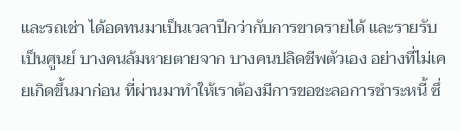และรถเช่า ได้อดทนมาเป็นเวลาปีกว่ากับการขาดรายได้ และรายรับเป็นศูนย์ บางคนล้มหายตายจาก บางคนปลิดชีพตัวเอง อย่างที่ไม่เคยเกิดขึ้นมาก่อน ที่ผ่านมาทำให้เราต้องมีการขอชะลอการชำระหนี้ ซึ่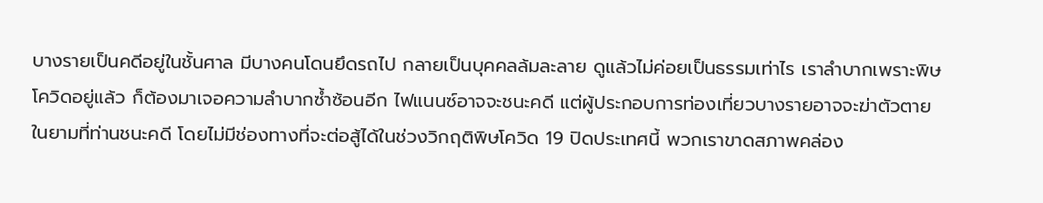บางรายเป็นคดีอยู่ในชั้นศาล มีบางคนโดนยึดรถไป กลายเป็นบุคคลล้มละลาย ดูแล้วไม่ค่อยเป็นธรรมเท่าไร เราลำบากเพราะพิษโควิดอยู่แล้ว ก็ต้องมาเจอความลำบากซ้ำซ้อนอีก ไฟแนนซ์อาจจะชนะคดี แต่ผู้ประกอบการท่องเที่ยวบางรายอาจจะฆ่าตัวตายในยามที่ท่านชนะคดี โดยไม่มีช่องทางที่จะต่อสู้ได้ในช่วงวิกฤติพิษโควิด 19 ปิดประเทศนี้ พวกเราขาดสภาพคล่อง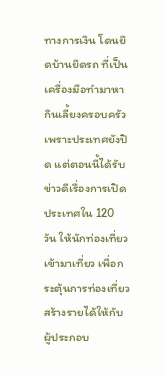ทางการเงิน โดนยึดบ้านยึดรถ ที่เป็นเครื่องมือทำมาหากินเลี้ยงครอบครัว เพราะประเทศยังปิด แต่ตอนนี้ได้รับข่าวดีเรื่องการเปิดประเทศใน 120 วัน ให้นักท่องเที่ยวเข้ามาเที่ยว เพื่อกระตุ้นการท่องเที่ยวสร้างรายได้ให้กับผู้ประกอบ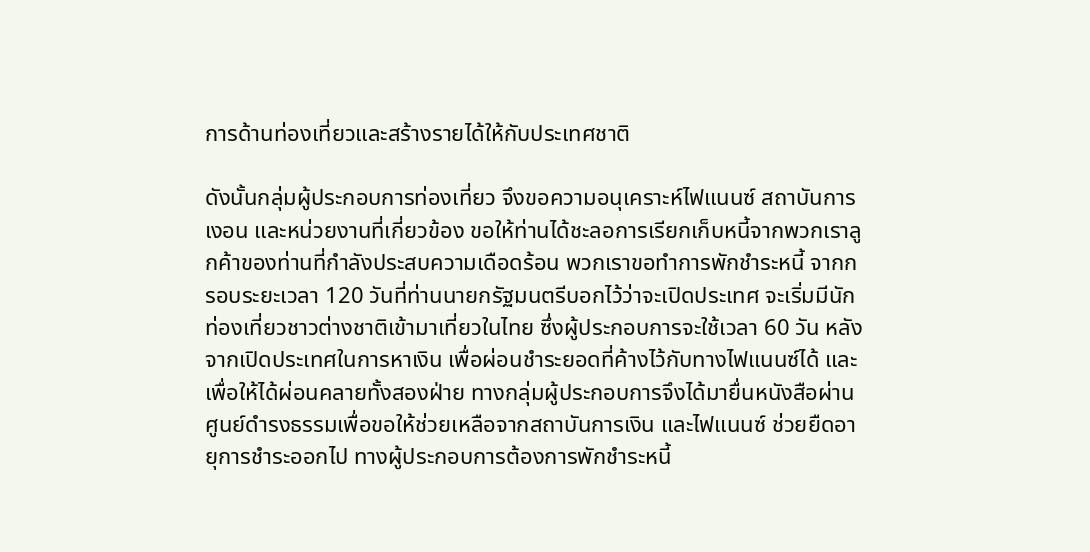การด้านท่องเที่ยวและสร้างรายได้ให้กับประเทศชาติ

ดังนั้นกลุ่มผู้ประกอบการท่องเที่ยว จึงขอความอนุเคราะห์ไฟแนนซ์ สถาบันการเงอน และหน่วยงานที่เกี่ยวข้อง ขอให้ท่านได้ชะลอการเรียกเก็บหนี้จากพวกเราลูกค้าของท่านที่กำลังประสบความเดือดร้อน พวกเราขอทำการพักชำระหนี้ จากกรอบระยะเวลา 120 วันที่ท่านนายกรัฐมนตรีบอกไว้ว่าจะเปิดประเทศ จะเริ่มมีนักท่องเที่ยวชาวต่างชาติเข้ามาเที่ยวในไทย ซึ่งผู้ประกอบการจะใช้เวลา 60 วัน หลังจากเปิดประเทศในการหาเงิน เพื่อผ่อนชำระยอดที่ค้างไว้กับทางไฟแนนซ์ได้ และเพื่อให้ได้ผ่อนคลายทั้งสองฝ่าย ทางกลุ่มผู้ประกอบการจึงได้มายื่นหนังสือผ่านศูนย์ดำรงธรรมเพื่อขอให้ช่วยเหลือจากสถาบันการเงิน และไฟแนนซ์ ช่วยยืดอายุการชำระออกไป ทางผู้ประกอบการต้องการพักชำระหนี้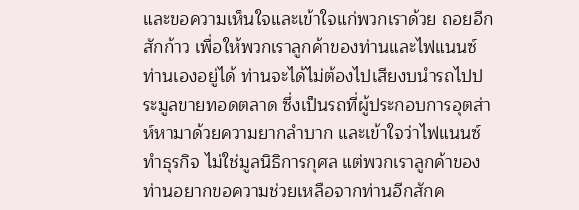และขอความเห็นใจและเข้าใจแก่พวกเราด้วย ถอยอีกสักก้าว เพื่อให้พวกเราลูกค้าของท่านและไฟแนนซ์ท่านเองอยู่ได้ ท่านจะได้ไม่ต้องไปเสียงบนำรถไปประมูลขายทอดตลาด ซึ่งเป็นรถที่ผู้ประกอบการอุตส่าห์หามาด้วยความยากลำบาก และเข้าใจว่าไฟแนนซ์ทำธุรกิจ ไม่ใช่มูลนิธิการกุศล แต่พวกเราลูกค้าของท่านอยากขอความช่วยเหลือจากท่านอีกสักค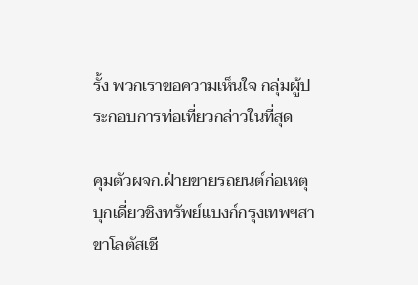รั้ง พวกเราขอความเห็นใจ กลุ่มผู้ประกอบการท่อเที่ยวกล่าวในที่สุด

คุมตัวผจก.ฝ่ายขายรถยนต์ก่อเหตุบุกเดี่ยวชิงทรัพย์แบงก์กรุงเทพฯสาขาโลตัสเชี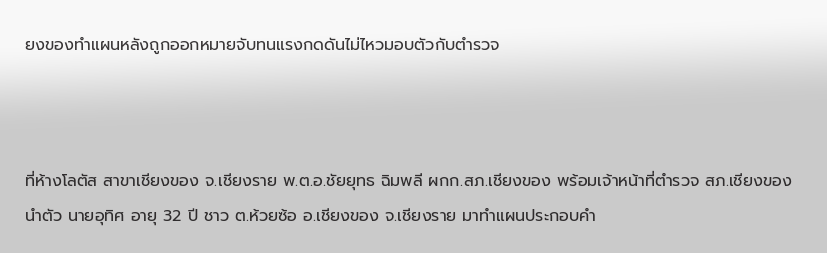ยงของทำแผนหลังถูกออกหมายจับทนแรงกดดันไม่ไหวมอบตัวกับตำรวจ



ที่ห้างโลตัส สาขาเชียงของ จ.เชียงราย พ.ต.อ.ชัยยุทธ ฉิมพลี ผกก.สภ.เชียงของ พร้อมเจ้าหน้าที่ตำรวจ สภ.เชียงของ นำตัว นายอุทิศ อายุ 32 ปี ชาว ต.ห้วยซ้อ อ.เชียงของ จ.เชียงราย มาทำแผนประกอบคำ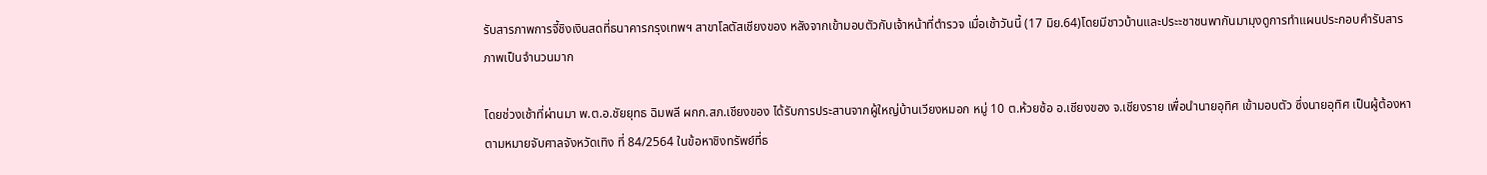รับสารภาพการจี้ชิงเงินสดที่ธนาคารกรุงเทพฯ สาขาโลตัสเชียงของ หลังจากเข้ามอบตัวกับเจ้าหน้าที่ตำรวจ เมื่อเช้าวันนี้ (17 มิย.64)โดยมีชาวบ้านและประะชาชนพากันมามุงดูการทำแผนประกอบคำรับสารภาพเป็นจำนวนมาก

โดยช่วงเช้าที่ผ่านมา พ.ต.อ.ชัยยุทธ ฉิมพลี ผกก.สภ.เชียงของ ได้รับการประสานจากผู้ใหญ่บ้านเวียงหมอก หมู่ 10 ต.ห้วยซ้อ อ.เชียงของ จ.เชียงราย เพื่อนำนายอุทิศ เข้ามอบตัว ซึ่งนายอุทิศ เป็นผู้ต้องหาตามหมายจับศาลจังหวัดเทิง ที่ 84/2564 ในข้อหาชิงทรัพย์ที่ธ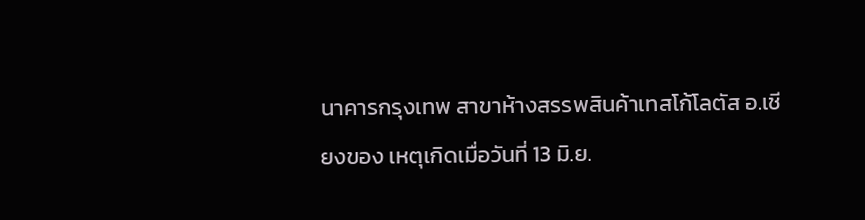นาคารกรุงเทพ สาขาห้างสรรพสินค้าเทสโก้โลตัส อ.เชียงของ เหตุเกิดเมื่อวันที่ 13 มิ.ย.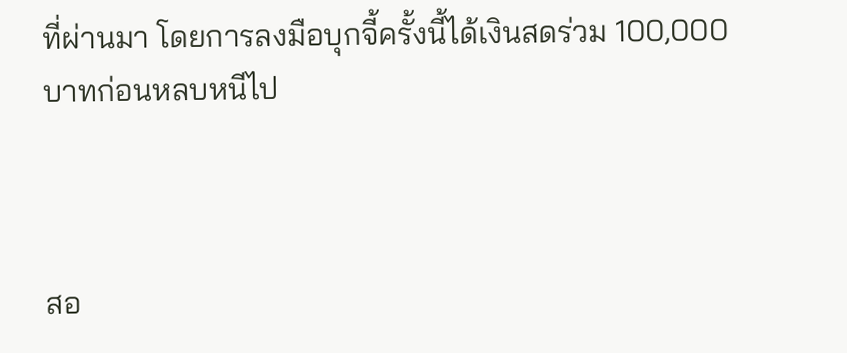ที่ผ่านมา โดยการลงมือบุกจี้ครั้งนี้ได้เงินสดร่วม 100,000 บาทก่อนหลบหนีไป



สอ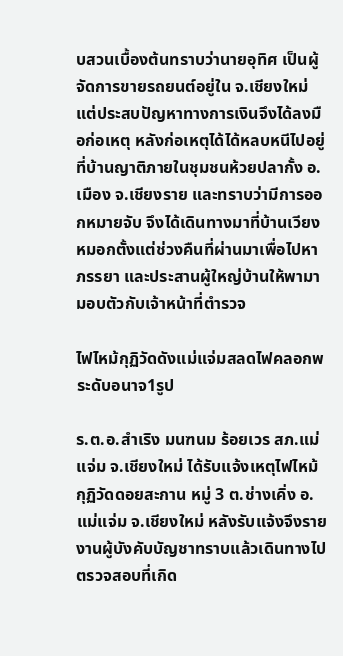บสวนเบื้องต้นทราบว่านายอุทิศ เป็นผู้จัดการขายรถยนต์อยู่ใน จ.เชียงใหม่ แต่ประสบปัญหาทางการเงินจึงได้ลงมือก่อเหตุ หลังก่อเหตุได้ได้หลบหนีไปอยู่ที่บ้านญาติภายในชุมชนห้วยปลากั้ง อ.เมือง จ.เชียงราย และทราบว่ามีการออกหมายจับ จึงได้เดินทางมาที่บ้านเวียงหมอกตั้งแต่ช่วงคืนที่ผ่านมาเพื่อไปหาภรรยา และประสานผู้ใหญ่บ้านให้พามามอบตัวกับเจ้าหน้าที่ตำรวจ

ไฟไหม้กุฏิวัดดังแม่แจ่มสลดไฟคลอกพระดับอนาจ1รูป

ร.ต.อ.สำเริง มนฑนม ร้อยเวร สภ.แม่แจ่ม จ.เชียงใหม่ ได้รับแจ้งเหตุไฟไหม้กุฏิวัดดอยสะกาน หมู่ 3 ต.ช่างเคิ่ง อ.แม่แจ่ม จ.เชียงใหม่ หลังรับแจ้งจึงรายงานผู้บังคับบัญชาทราบแล้วเดินทางไปตรวจสอบที่เกิด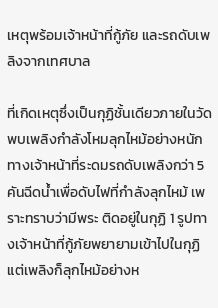เหตุพร้อมเจ้าหน้าที่กู้ภัย และรถดับเพลิงจากเทศบาล

ที่เกิดเหตุซึ่งเป็นกุฏิชั้นเดียวภายในวัดพบเพลิงกำลังโหมลุกไหม้อย่างหนัก ทางเจ้าหน้าที่ระดมรถดับเพลิงกว่า 5 คันฉีดน้ำเพื่อดับไฟที่กำลังลุกไหม้ เพราะทราบว่ามีพระ ติดอยู่ในกุฏิ 1 รูปทางเจ้าหน้าที่กู้ภัยพยายามเข้าไปในกุฏิ แต่เพลิงก็ลุกไหม้อย่างห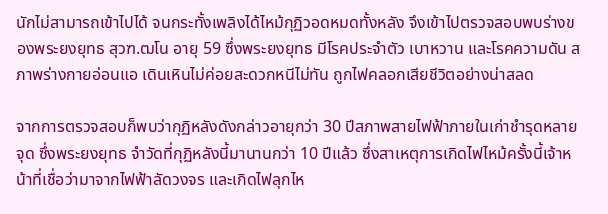นักไม่สามารถเข้าไปได้ จนกระทั้งเพลิงได้ไหม้กุฏิวอดหมดทั้งหลัง จึงเข้าไปตรวจสอบพบร่างของพระยงยุทธ สุวฑ.ฒโน อายุ 59 ซึ่งพระยงยุทธ มีโรคประจำตัว เบาหวาน และโรคความดัน สภาพร่างกายอ่อนแอ เดินเหินไม่ค่อยสะดวกหนีไม่ทัน ถูกไฟคลอกเสียชีวิตอย่างน่าสลด

จากการตรวจสอบก็พบว่ากุฏิหลังดังกล่าวอายุกว่า 30 ปีสภาพสายไฟฟ้าภายในเก่าชำรุดหลายจุด ซึ่งพระยงยุทธ จำวัดที่กุฏิหลังนี้มานานกว่า 10 ปีแล้ว ซึ่งสาเหตุการเกิดไฟไหม้ครั้งนี้เจ้าหน้าที่เชื่อว่ามาจากไฟฟ้าลัดวงจร และเกิดไฟลุกไห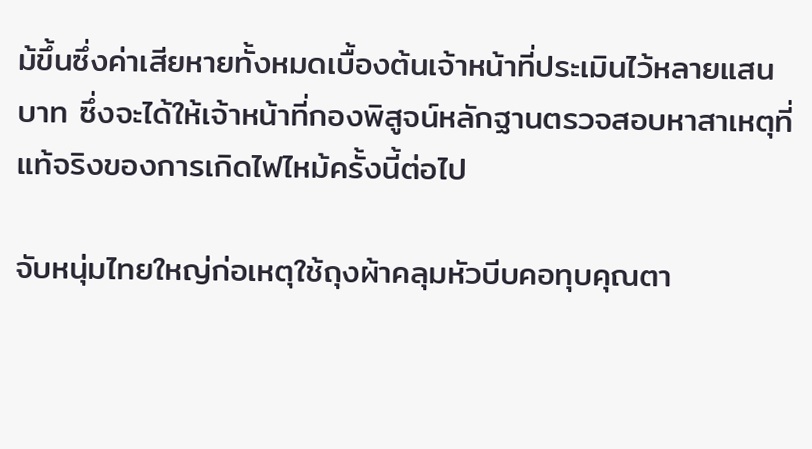ม้ขึ้นซึ่งค่าเสียหายทั้งหมดเบื้องต้นเจ้าหน้าที่ประเมินไว้หลายแสนบาท ซึ่งจะได้ให้เจ้าหน้าที่กองพิสูจน์หลักฐานตรวจสอบหาสาเหตุที่แท้จริงของการเกิดไฟไหม้ครั้งนี้ต่อไป

จับหนุ่มไทยใหญ่ก่อเหตุใช้ถุงผ้าคลุมหัวบีบคอทุบคุณตา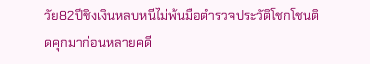วัย82ปีชิงเงินหลบหนีไม่พ้นมือตำรวจประวัติโชกโชนติดคุกมาก่อนหลายคดี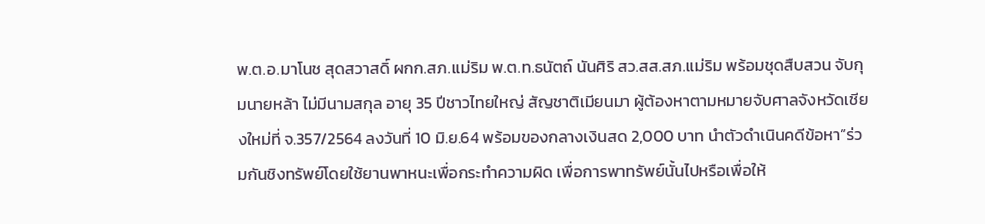พ.ต.อ.มาโนช สุดสวาสดิ์ ผกก.สภ.แม่ริม พ.ต.ท.ธนัตถ์ นันศิริ สว.สส.สภ.แม่ริม พร้อมชุดสืบสวน จับกุมนายหล้า ไม่มีนามสกุล อายุ 35 ปีชาวไทยใหญ่ สัญชาติเมียนมา ผู้ต้องหาตามหมายจับศาลจังหวัดเชียงใหม่ที่ จ.357/2564 ลงวันที่ 10 มิ.ย.64 พร้อมของกลางเงินสด 2,000 บาท นำตัวดำเนินคดีข้อหา”ร่วมกันชิงทรัพย์โดยใช้ยานพาหนะเพื่อกระทำความผิด เพื่อการพาทรัพย์นั้นไปหรือเพื่อให้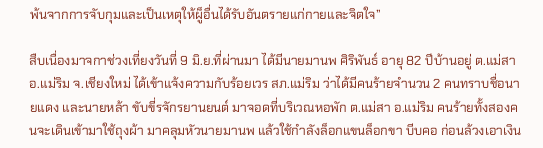พ้นจากการจับกุมและเป็นเหตุให้ผู็อื่นได้รับอันตรายแก่กายและจิตใจ”

สืบเนื่องมาจกาช่วงเที่ยงวันที่ 9 มิ.ย.ที่ผ่านมา ได้มีนายมานพ ศิริพันธ์ อายุ 82 ปีบ้านอยู่ ต.แม่สา อ.แม่ริม จ.เชียงใหม่ ได้เข้าแจ้งความกับร้อยเวร สภ.แม่ริม ว่าได้มีคนร้ายจำนวน 2 คนทราบชื่อนายแดง และนายหล้า ขับขี่รจักรยานยนต์ มาจอดที่บริเวณหอพัก ต.แม่สา อ.แม่ริม คนร้ายทั้งสองคนจะเดินเข้ามาใช้ถุงผ้า มาคลุมหัวนายมานพ แล้วใช้กำลังล็อกแขนล็อกขา บีบคอ ก่อนล้วงเอาเงิน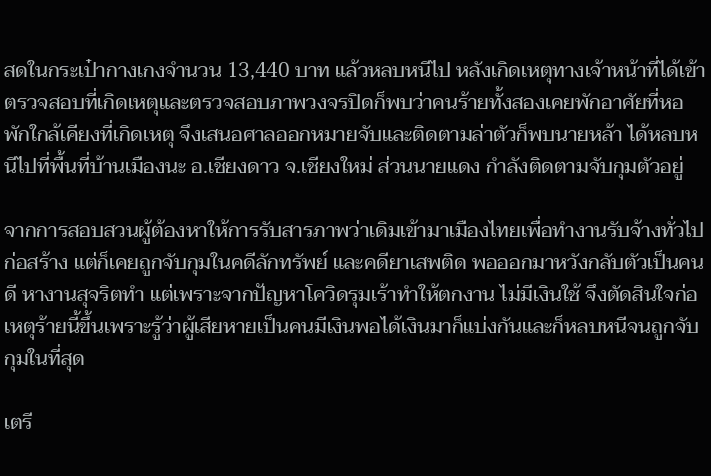สดในกระเป๋ากางเกงจำนวน 13,440 บาท แล้วหลบหนีไป หลังเกิดเหตุทางเจ้าหน้าที่ได้เข้าตรวจสอบที่เกิดเหตุและตรวจสอบภาพวงจรปิดก็พบว่าคนร้ายทั้งสองเคยพักอาศัยที่หอพักใกล้เคียงที่เกิดเหตุ จึงเสนอศาลออกหมายจับและติดตามล่าตัวก็พบนายหล้า ได้หลบหนีไปที่พื้นที่บ้านเมืองนะ อ.เชียงดาว จ.เชียงใหม่ ส่วนนายแดง กำลังติดตามจับกุมตัวอยู่

จากการสอบสวนผู้ต้องหาให้การรับสารภาพว่าเดิมเข้ามาเมืองไทยเพื่อทำงานรับจ้างทั่วไป ก่อสร้าง แต่ก็เคยถูกจับกุมในคดีลักทรัพย์ และคดียาเสพติด พอออกมาหวังกลับตัวเป็นคนดี หางานสุจริตทำ แต่เพราะจากปัญหาโควิดรุมเร้าทำให้ตกงาน ไม่มีเงินใช้ จึงตัดสินใจก่อเหตุร้ายนี้ขึ้นเพราะรู้ว่าผู้เสียหายเป็นคนมีเงินพอได้เงินมาก็แบ่งกันและก็หลบหนีจนถูกจับกุมในที่สุด

เตรี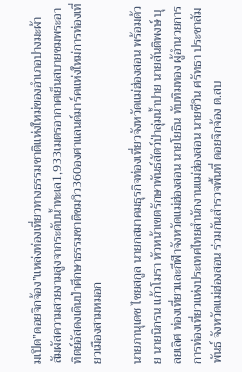มเปิด”ดอยจิกจ้อง”แหล่งท่องเที่ยวทางธรรมชาติแห่งใหม่ของอำเภอปางมะผ้าสัมผัสความสวยงามสูงจากระดับน้ำทะเล1,933เมตรอากาศเย็นสบายชมพระอาทิตย์อัสดงเดินป่าศึกษาธรรมชาติชมวิว360องศาแลนด์มาร์คแห่งใหม่การท่องเที่ยวเมืองสามหมอก

นายภานุเดช ไชยสกูล นายกสมาคมธุรกิจท่องเที่ยวจังหวัดแม่ฮ่องสอน พร้อมด้วย นายนิกรน แก้วโมรา หัวหน้าเขตรักษาพันธ์สัตว์ป่าลุ่มน้ำปาย นายสันติพงษ์ บุลยเลิศ ท่องเที่ยวและกีฬาจังหวัดแม่ฮ่องสอน นายโยธิน ทับทิมทอง ผู้อำนวยการการท่องเที่ยวแห่งประเทศไทยสำนักงานแม่ฮ่องสอน นายชีวิน ศรัทธา ประชาสัมพันธ์ จังหวัดแม่ฮ่องสอน ร่วมกันสำรวจพื้นที่ ดอยจิกจ้อง ต.สบ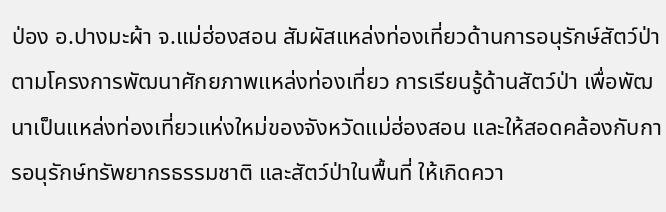ป่อง อ.ปางมะผ้า จ.แม่ฮ่องสอน สัมผัสแหล่งท่องเที่ยวด้านการอนุรักษ์สัตว์ป่า ตามโครงการพัฒนาศักยภาพแหล่งท่องเที่ยว การเรียนรู้ด้านสัตว์ป่า เพื่อพัฒนาเป็นแหล่งท่องเที่ยวแห่งใหม่ของจังหวัดแม่ฮ่องสอน และให้สอดคล้องกับการอนุรักษ์ทรัพยากรธรรมชาติ และสัตว์ป่าในพื้นที่ ให้เกิดควา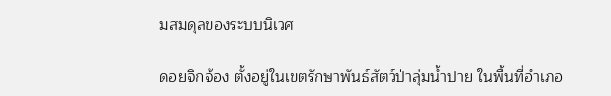มสมดุลของระบบนิเวศ

ดอยจิกจ้อง ตั้งอยู่ในเขตรักษาพันธ์สัตว์ป่าลุ่มน้ำปาย ในพื้นที่อำเภอ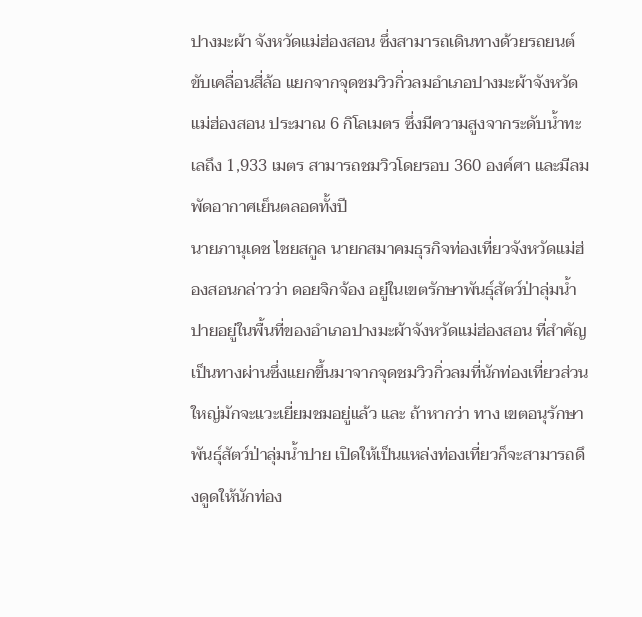ปางมะผ้า จังหวัดแม่ฮ่องสอน ซึ่งสามารถเดินทางด้วยรถยนต์ขับเคลื่อนสี่ล้อ แยกจากจุดชมวิวกิ่วลมอำเภอปางมะผ้าจังหวัดแม่ฮ่องสอน ประมาณ 6 กิโลเมตร ซึ่งมีความสูงจากระดับน้ำทะเลถึง 1,933 เมตร สามารถชมวิวโดยรอบ 360 องค์ศา และมีลมพัดอากาศเย็นตลอดทั้งปี
นายภานุเดช ไชยสกูล นายกสมาคมธุรกิจท่องเที่ยวจังหวัดแม่ฮ่องสอนกล่าวว่า ดอยจิกจ้อง อยู่ในเขตรักษาพันธุ์สัตว์ป่าลุ่มน้ำปายอยู่ในพื้นที่ของอำเภอปางมะผ้าจังหวัดแม่ฮ่องสอน ที่สำคัญเป็นทางผ่านซึ่งแยกขึ้นมาจากจุดชมวิวกิ่วลมที่นักท่องเที่ยวส่วนใหญ่มักจะแวะเยี่ยมชมอยู่แล้ว และ ถ้าหากว่า ทาง เขตอนุรักษาพันธุ์สัตว์ป่าลุ่มน้ำปาย เปิดให้เป็นแหล่งท่องเที่ยวก็จะสามารถดึงดูดให้นักท่อง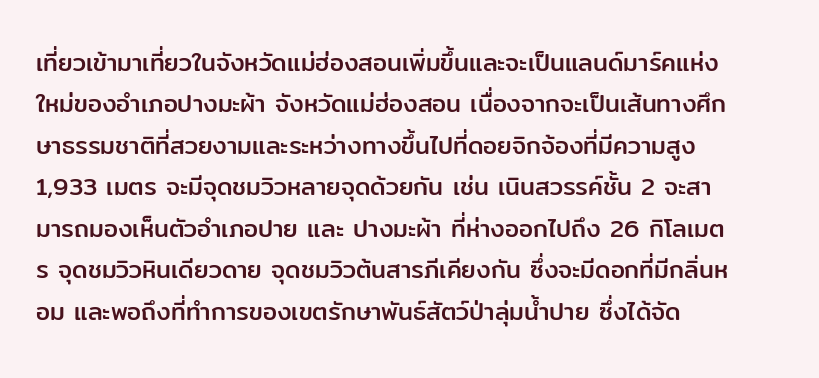เที่ยวเข้ามาเที่ยวในจังหวัดแม่ฮ่องสอนเพิ่มขึ้นและจะเป็นแลนด์มาร์คแห่งใหม่ของอำเภอปางมะผ้า จังหวัดแม่ฮ่องสอน เนื่องจากจะเป็นเส้นทางศึกษาธรรมชาติที่สวยงามและระหว่างทางขึ้นไปที่ดอยจิกจ้องที่มีความสูง 1,933 เมตร จะมีจุดชมวิวหลายจุดด้วยกัน เช่น เนินสวรรค์ชั้น 2 จะสามารถมองเห็นตัวอำเภอปาย และ ปางมะผ้า ที่ห่างออกไปถึง 26 กิโลเมตร จุดชมวิวหินเดียวดาย จุดชมวิวต้นสารภีเคียงกัน ซึ่งจะมีดอกที่มีกลิ่นหอม และพอถึงที่ทำการของเขตรักษาพันธ์สัตว์ป่าลุ่มน้ำปาย ซึ่งได้จัด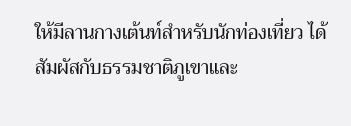ให้มีลานกางเต้นท์สำหรับนักท่องเที่ยว ได้สัมผัสกับธรรมชาติภูเขาและ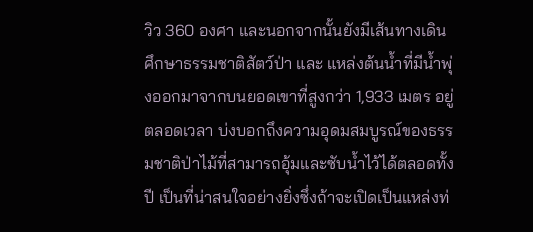วิว 360 องศา และนอกจากนั้นยังมีเส้นทางเดินศึกษาธรรมชาติสัตว์ป่า และ แหล่งต้นน้ำที่มีน้ำพุ่งออกมาจากบนยอดเขาที่สูงกว่า 1,933 เมตร อยู่ตลอดเวลา บ่งบอกถึงความอุดมสมบูรณ์ของธรรมชาติป่าไม้ที่สามารถอุ้มและซับน้ำไว้ได้ตลอดทั้งปี เป็นที่น่าสนใจอย่างยิ่งซึ่งถ้าจะเปิดเป็นแหล่งท่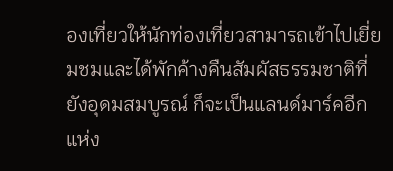องเที่ยวให้นักท่องเที่ยวสามารถเข้าไปเยี่ยมชมและได้พักค้างคืนสัมผัสธรรมชาติที่ยังอุดมสมบูรณ์ ก็จะเป็นแลนด์มาร์คอีกแห่ง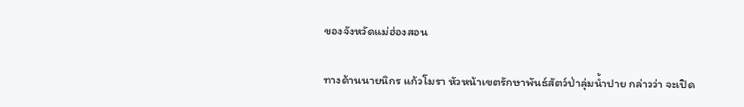ของจังหวัดแม่ฮ่องสอน

ทางด้านนายนิกร แก้วโมรา หัวหน้าเขตรักษาพันธ์สัตว์ป่าลุ่มน้ำปาย กล่าวว่า จะเปิด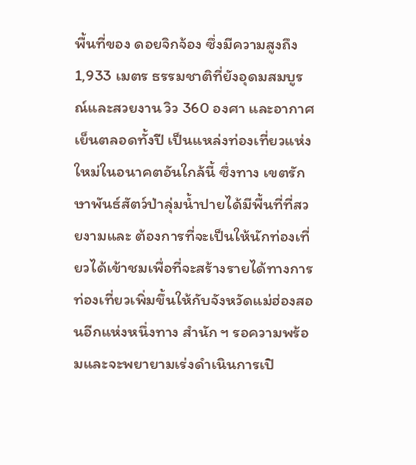พื้นที่ของ ดอยจิกจ้อง ซึ่งมีความสูงถึง 1,933 เมตร ธรรมชาติที่ยังอุดมสมบูรณ์และสวยงาน วิว 360 องศา และอากาศเย็นตลอดทั้งปี เป็นแหล่งท่องเที่ยวแห่งใหม่ในอนาคตอันใกล้นี้ ซึ่งทาง เขตรักษาพันธ์สัตว์ป่าลุ่มน้ำปายได้มีพื้นที่ที่สวยงามและ ต้องการที่จะเป็นให้นักท่องเที่ยวได้เข้าชมเพื่อที่จะสร้างรายได้ทางการท่องเที่ยวเพิ่มขึ้นให้กับจังหวัดแม่ฮ่องสอนอีกแห่งหนึ่งทาง สำนัก ฯ รอความพร้อมและจะพยายามเร่งดำเนินการเปิ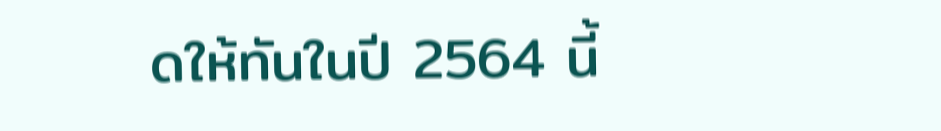ดให้ทันในปี 2564 นี้